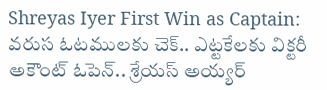Shreyas Iyer First Win as Captain: వరుస ఓటములకు చెక్.. ఎట్టకేలకు విక్టరీ అకౌంట్ ఓపెన్.. శ్రేయస్ అయ్యర్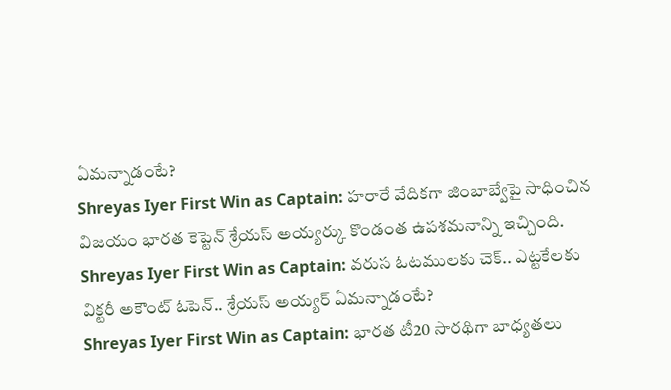ఏమన్నాడంటే?
Shreyas Iyer First Win as Captain: హరారే వేదికగా జింబాబ్వేపై సాధించిన విజయం భారత కెప్టెన్ శ్రేయస్ అయ్యర్కు కొండంత ఉపశమనాన్ని ఇచ్చింది.
Shreyas Iyer First Win as Captain: వరుస ఓటములకు చెక్.. ఎట్టకేలకు విక్టరీ అకౌంట్ ఓపెన్.. శ్రేయస్ అయ్యర్ ఏమన్నాడంటే?
Shreyas Iyer First Win as Captain: భారత టీ20 సారథిగా బాధ్యతలు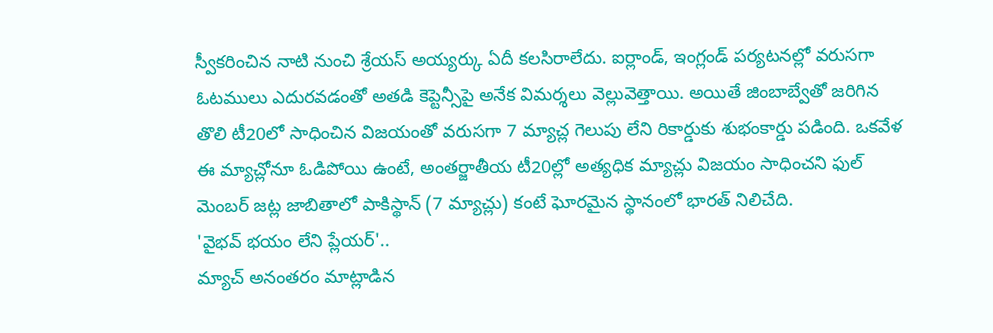స్వీకరించిన నాటి నుంచి శ్రేయస్ అయ్యర్కు ఏదీ కలసిరాలేదు. ఐర్లాండ్, ఇంగ్లండ్ పర్యటనల్లో వరుసగా ఓటములు ఎదురవడంతో అతడి కెప్టెన్సీపై అనేక విమర్శలు వెల్లువెత్తాయి. అయితే జింబాబ్వేతో జరిగిన తొలి టీ20లో సాధించిన విజయంతో వరుసగా 7 మ్యాచ్ల గెలుపు లేని రికార్డుకు శుభంకార్డు పడింది. ఒకవేళ ఈ మ్యాచ్లోనూ ఓడిపోయి ఉంటే, అంతర్జాతీయ టీ20ల్లో అత్యధిక మ్యాచ్లు విజయం సాధించని ఫుల్ మెంబర్ జట్ల జాబితాలో పాకిస్థాన్ (7 మ్యాచ్లు) కంటే ఘోరమైన స్థానంలో భారత్ నిలిచేది.
'వైభవ్ భయం లేని ప్లేయర్'..
మ్యాచ్ అనంతరం మాట్లాడిన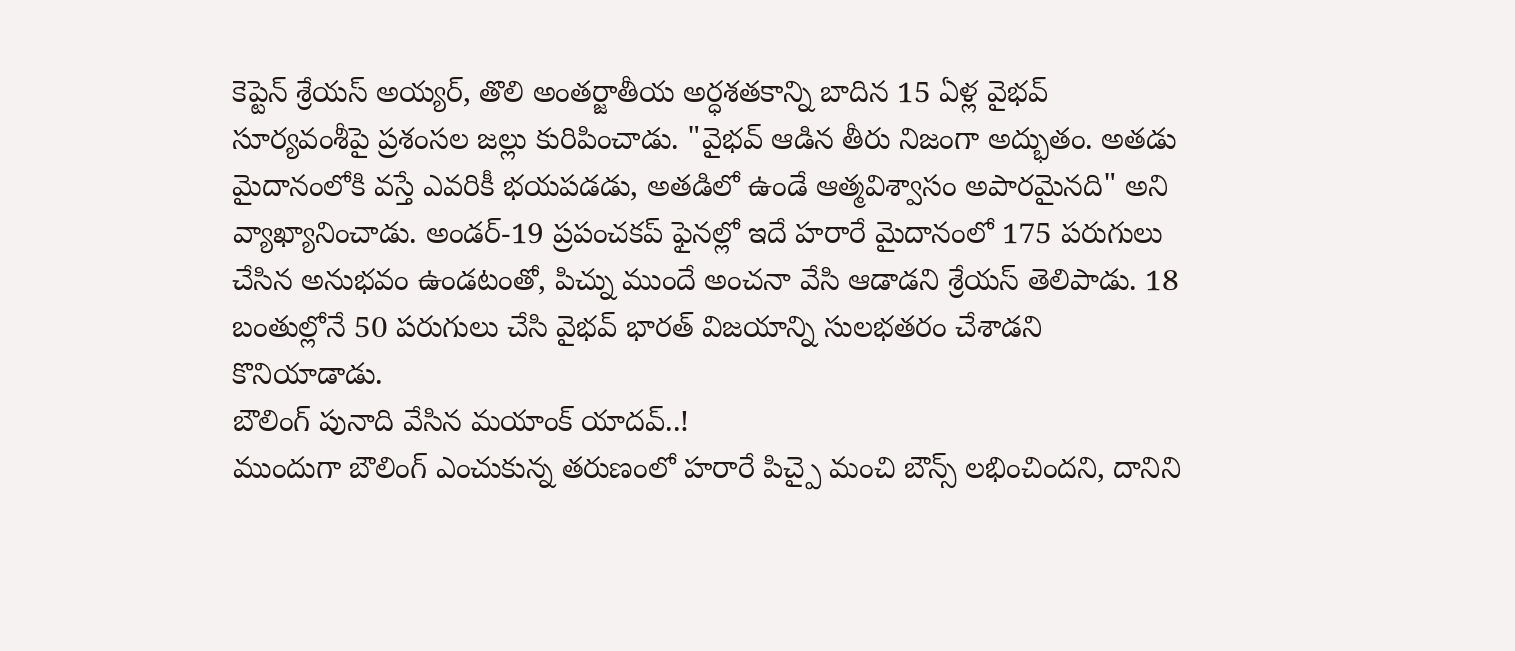కెప్టెన్ శ్రేయస్ అయ్యర్, తొలి అంతర్జాతీయ అర్ధశతకాన్ని బాదిన 15 ఏళ్ల వైభవ్ సూర్యవంశీపై ప్రశంసల జల్లు కురిపించాడు. "వైభవ్ ఆడిన తీరు నిజంగా అద్భుతం. అతడు మైదానంలోకి వస్తే ఎవరికీ భయపడడు, అతడిలో ఉండే ఆత్మవిశ్వాసం అపారమైనది" అని వ్యాఖ్యానించాడు. అండర్-19 ప్రపంచకప్ ఫైనల్లో ఇదే హరారే మైదానంలో 175 పరుగులు చేసిన అనుభవం ఉండటంతో, పిచ్ను ముందే అంచనా వేసి ఆడాడని శ్రేయస్ తెలిపాడు. 18 బంతుల్లోనే 50 పరుగులు చేసి వైభవ్ భారత్ విజయాన్ని సులభతరం చేశాడని కొనియాడాడు.
బౌలింగ్ పునాది వేసిన మయాంక్ యాదవ్..!
ముందుగా బౌలింగ్ ఎంచుకున్న తరుణంలో హరారే పిచ్పై మంచి బౌన్స్ లభించిందని, దానిని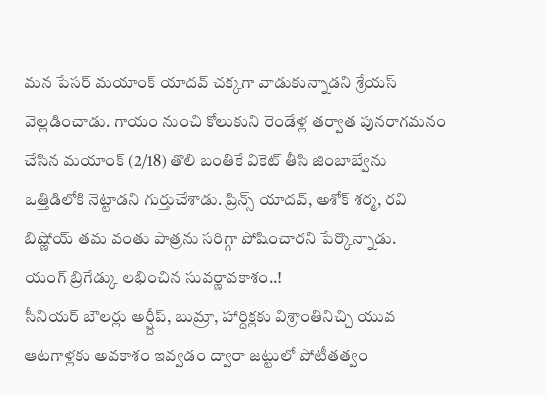మన పేసర్ మయాంక్ యాదవ్ చక్కగా వాడుకున్నాడని శ్రేయస్ వెల్లడించాడు. గాయం నుంచి కోలుకుని రెండేళ్ల తర్వాత పునరాగమనం చేసిన మయాంక్ (2/18) తొలి బంతికే వికెట్ తీసి జింబాబ్వేను ఒత్తిడిలోకి నెట్టాడని గుర్తుచేశాడు. ప్రిన్స్ యాదవ్, అశోక్ శర్మ, రవి బిష్ణోయ్ తమ వంతు పాత్రను సరిగ్గా పోషించారని పేర్కొన్నాడు.
యంగ్ బ్రిగేడ్కు లభించిన సువర్ణావకాశం..!
సీనియర్ బౌలర్లు అర్ష్దీప్, బుమ్రా, హార్దిక్లకు విశ్రాంతినిచ్చి యువ ఆటగాళ్లకు అవకాశం ఇవ్వడం ద్వారా జట్టులో పోటీతత్వం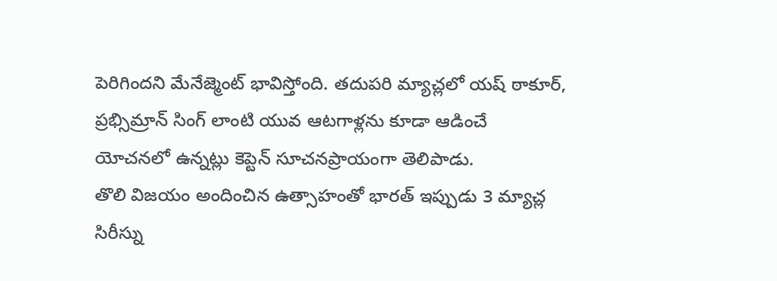పెరిగిందని మేనేజ్మెంట్ భావిస్తోంది. తదుపరి మ్యాచ్లలో యష్ ఠాకూర్, ప్రభ్సిమ్రాన్ సింగ్ లాంటి యువ ఆటగాళ్లను కూడా ఆడించే యోచనలో ఉన్నట్లు కెప్టెన్ సూచనప్రాయంగా తెలిపాడు.
తొలి విజయం అందించిన ఉత్సాహంతో భారత్ ఇప్పుడు 3 మ్యాచ్ల సిరీస్ను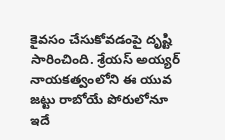కైవసం చేసుకోవడంపై దృష్టి సారించింది. శ్రేయస్ అయ్యర్ నాయకత్వంలోని ఈ యువ జట్టు రాబోయే పోరులోనూ ఇదే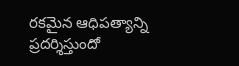రకమైన ఆధిపత్యాన్ని ప్రదర్శిస్తుందో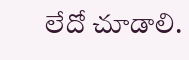లేదో చూడాలి.